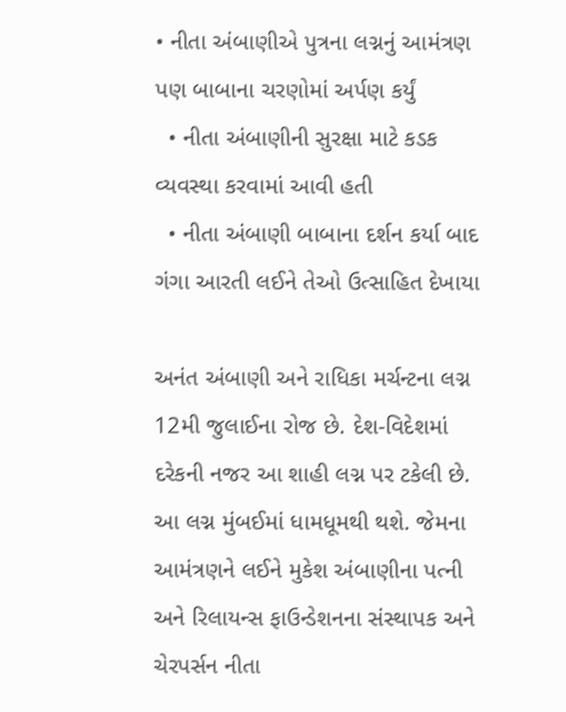• નીતા અંબાણીએ પુત્રના લગ્નનું આમંત્રણ પણ બાબાના ચરણોમાં અર્પણ કર્યું
  • નીતા અંબાણીની સુરક્ષા માટે કડક વ્યવસ્થા કરવામાં આવી હતી
  • નીતા અંબાણી બાબાના દર્શન કર્યા બાદ ગંગા આરતી લઈને તેઓ ઉત્સાહિત દેખાયા

અનંત અંબાણી અને રાધિકા મર્ચન્ટના લગ્ન 12મી જુલાઈના રોજ છે. દેશ-વિદેશમાં દરેકની નજર આ શાહી લગ્ન પર ટકેલી છે. આ લગ્ન મુંબઈમાં ધામધૂમથી થશે. જેમના આમંત્રણને લઈને મુકેશ અંબાણીના પત્ની અને રિલાયન્સ ફાઉન્ડેશનના સંસ્થાપક અને ચેરપર્સન નીતા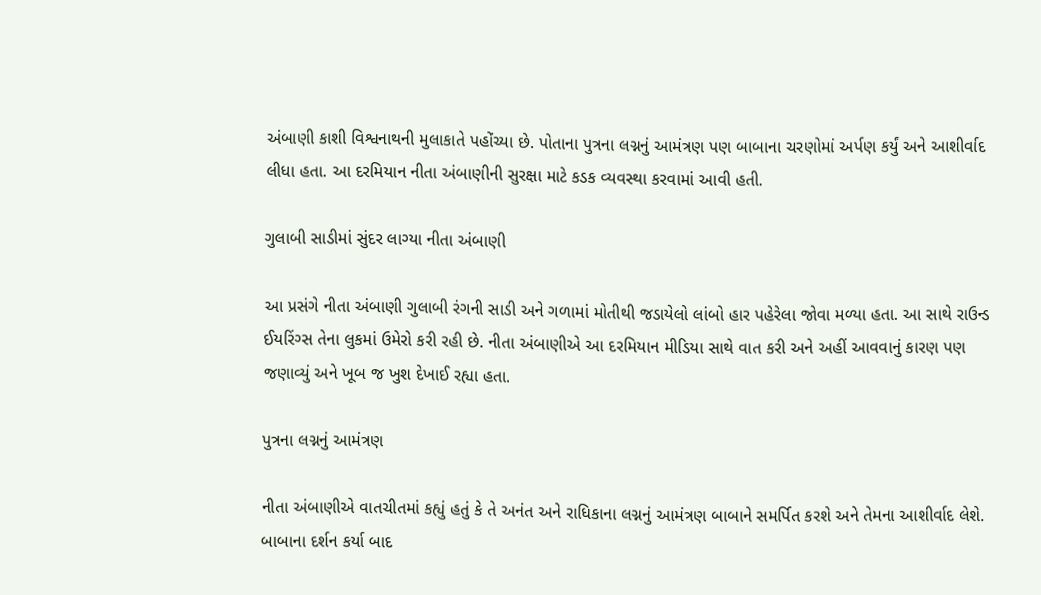અંબાણી કાશી વિશ્વનાથની મુલાકાતે પહોંચ્યા છે. પોતાના પુત્રના લગ્નનું આમંત્રણ પણ બાબાના ચરણોમાં અર્પણ કર્યું અને આશીર્વાદ લીધા હતા. આ દરમિયાન નીતા અંબાણીની સુરક્ષા માટે કડક વ્યવસ્થા કરવામાં આવી હતી.

ગુલાબી સાડીમાં સુંદર લાગ્યા નીતા અંબાણી

આ પ્રસંગે નીતા અંબાણી ગુલાબી રંગની સાડી અને ગળામાં મોતીથી જડાયેલો લાંબો હાર પહેરેલા જોવા મળ્યા હતા. આ સાથે રાઉન્ડ ઈયરિંગ્સ તેના લુકમાં ઉમેરો કરી રહી છે. નીતા અંબાણીએ આ દરમિયાન મીડિયા સાથે વાત કરી અને અહીં આવવાનું કારણ પણ જણાવ્યું અને ખૂબ જ ખુશ દેખાઈ રહ્યા હતા.

પુત્રના લગ્નનું આમંત્રણ

નીતા અંબાણીએ વાતચીતમાં કહ્યું હતું કે તે અનંત અને રાધિકાના લગ્નનું આમંત્રણ બાબાને સમર્પિત કરશે અને તેમના આશીર્વાદ લેશે. બાબાના દર્શન કર્યા બાદ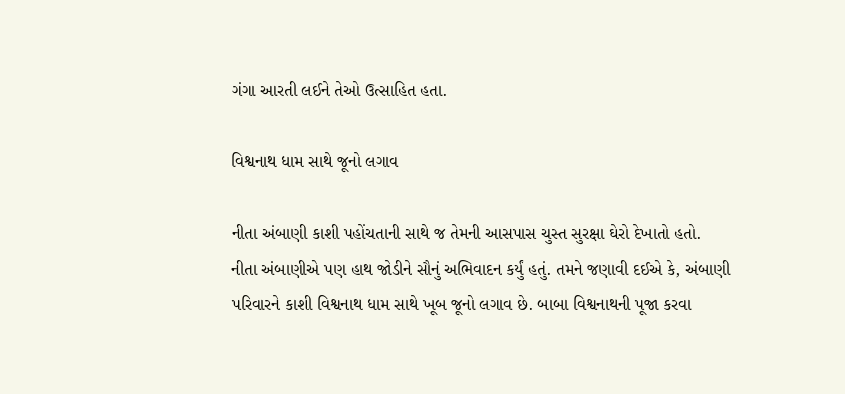ગંગા આરતી લઈને તેઓ ઉત્સાહિત હતા.

વિશ્વનાથ ધામ સાથે જૂનો લગાવ

નીતા અંબાણી કાશી પહોંચતાની સાથે જ તેમની આસપાસ ચુસ્ત સુરક્ષા ઘેરો દેખાતો હતો. નીતા અંબાણીએ પણ હાથ જોડીને સૌનું અભિવાદન કર્યું હતું. તમને જણાવી દઈએ કે, અંબાણી પરિવારને કાશી વિશ્વનાથ ધામ સાથે ખૂબ જૂનો લગાવ છે. બાબા વિશ્વનાથની પૂજા કરવા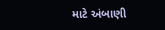માટે અંબાણી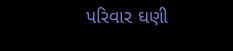પરિવાર ઘણી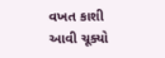વખત કાશી આવી ચૂક્યો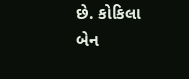છે. કોકિલા બેન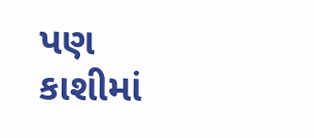પણ કાશીમાં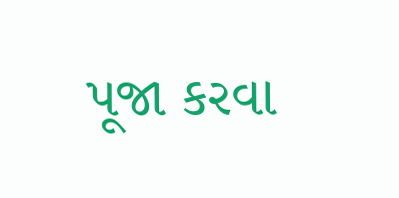પૂજા કરવા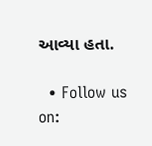આવ્યા હતા.

  • Follow us on: